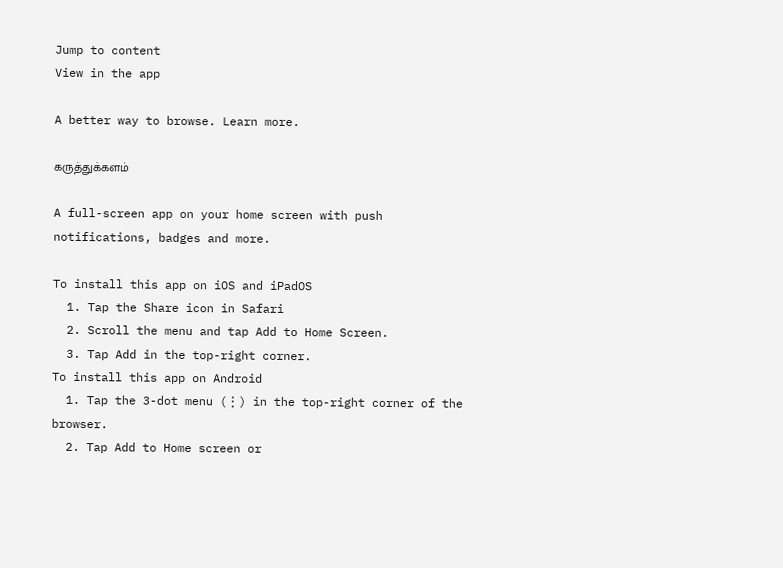Jump to content
View in the app

A better way to browse. Learn more.

கருத்துக்களம்

A full-screen app on your home screen with push notifications, badges and more.

To install this app on iOS and iPadOS
  1. Tap the Share icon in Safari
  2. Scroll the menu and tap Add to Home Screen.
  3. Tap Add in the top-right corner.
To install this app on Android
  1. Tap the 3-dot menu (⋮) in the top-right corner of the browser.
  2. Tap Add to Home screen or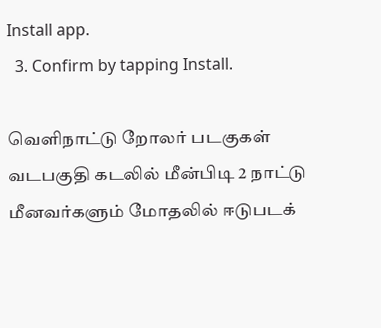Install app.
  3. Confirm by tapping Install.

வெளிநாட்டு றோலர் படகுகள் வடபகுதி கடலில் மீன்பிடி 2 நாட்டு மீனவர்களும் மோதலில் ஈடுபடக்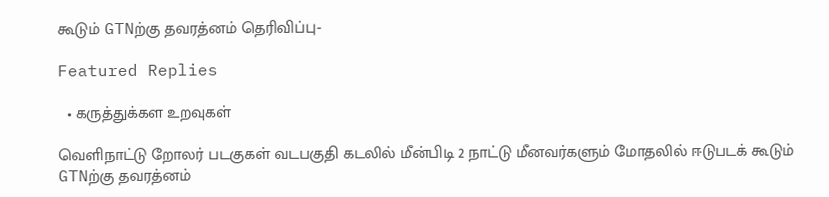கூடும் GTNற்கு தவரத்னம் தெரிவிப்பு‐

Featured Replies

  • கருத்துக்கள உறவுகள்

வெளிநாட்டு றோலர் படகுகள் வடபகுதி கடலில் மீன்பிடி 2 நாட்டு மீனவர்களும் மோதலில் ஈடுபடக் கூடும் GTNற்கு தவரத்னம்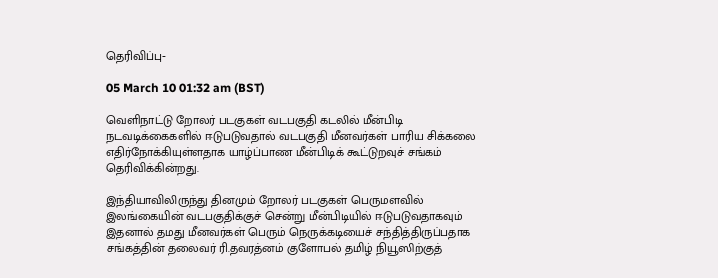தெரிவிப்பு‐

05 March 10 01:32 am (BST)

வெளிநாட்டு றோலர் படகுகள் வடபகுதி கடலில் மீன்பிடி நடவடிக்கைகளில் ஈடுபடுவதால் வடபகுதி மீனவர்கள் பாரிய சிக்கலை எதிர்நோக்கியுள்ளதாக யாழ்ப்பாண மீன்பிடிக் கூட்டுறவுச் சங்கம் தெரிவிக்கின்றது.

இந்தியாவிலிருந்து தினமும் றோலர் படகுகள் பெருமளவில் இலங்கையின் வடபகுதிக்குச் சென்று மீன்பிடியில் ஈடுபடுவதாகவும் இதனால் தமது மீனவர்கள் பெரும் நெருக்கடியைச் சந்தித்திருப்பதாக சங்கத்தின் தலைவர் ரி.தவரத்னம் குளோபல் தமிழ் நியூஸிற்குத்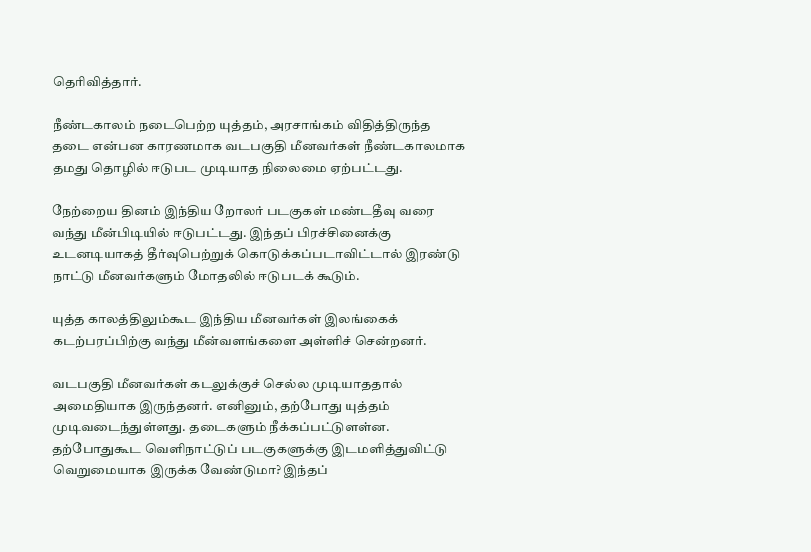தெரிவித்தார்.

நீண்டகாலம் நடைபெற்ற யுத்தம், அரசாங்கம் விதித்திருந்த தடை என்பன காரணமாக வடபகுதி மீனவர்கள் நீண்டகாலமாக தமது தொழில் ஈடுபட முடியாத நிலைமை ஏற்பட்டது.

நேற்றைய தினம் இந்திய றோலர் படகுகள் மண்டதீவு வரை வந்து மீன்பிடியில் ஈடுபட்டது. இந்தப் பிரச்சினைக்கு உடனடியாகத் தீர்வுபெற்றுக் கொடுக்கப்படாவிட்டால் இரண்டு நாட்டு மீனவர்களும் மோதலில் ஈடுபடக் கூடும்.

யுத்த காலத்திலும்கூட இந்திய மீனவர்கள் இலங்கைக் கடற்பரப்பிற்கு வந்து மீன்வளங்களை அள்ளிச் சென்றனர்.

வடபகுதி மீனவர்கள் கடலுக்குச் செல்ல முடியாததால் அமைதியாக இருந்தனர். எனினும், தற்போது யுத்தம் முடிவடைந்துள்ளது. தடைகளும் நீக்கப்பட்டுளள்ன. தற்போதுகூட வெளிநாட்டுப் படகுகளுக்கு இடமளித்துவிட்டு வெறுமையாக இருக்க வேண்டுமா? இந்தப்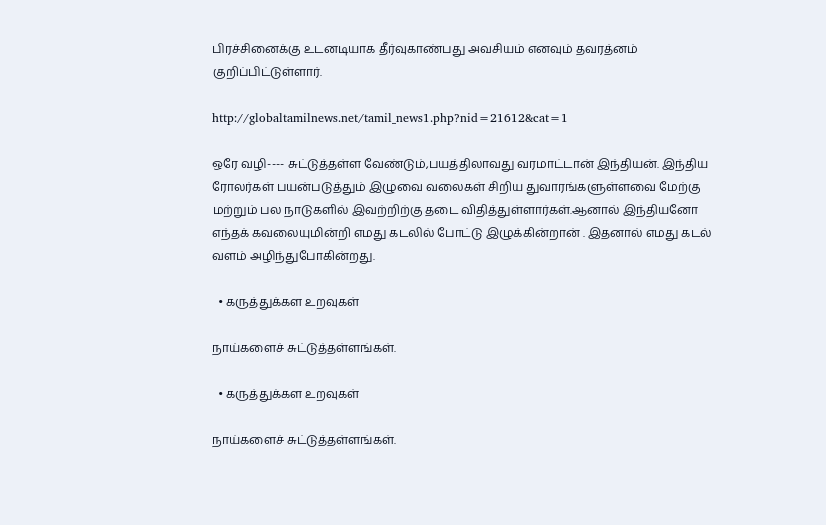பிரச்சினைக்கு உடனடியாக தீர்வுகாண்பது அவசியம் எனவும் தவரத்னம் குறிப்பிட்டுள்ளார்.

http://globaltamilnews.net/tamil_news1.php?nid=21612&cat=1

ஒரே வழி---- சுட்டுத்தள்ள வேண்டும்,பயத்திலாவது வரமாட்டான் இந்தியன். இந்திய ரோலர்கள் பயன்படுத்தும் இழுவை வலைகள் சிறிய துவாரங்களுள்ளவை மேற்கு மற்றும் பல நாடுகளில் இவற்றிற்கு தடை விதித்துள்ளார்கள்.ஆனால் இந்தியனோ எந்தக் கவலையுமின்றி எமது கடலில் போட்டு இழுக்கின்றான் . இதனால் எமது கடல் வளம் அழிந்துபோகின்றது.

  • கருத்துக்கள உறவுகள்

நாய்களைச் சுட்டுத்தள்ளங்கள்.

  • கருத்துக்கள உறவுகள்

நாய்களைச் சுட்டுத்தள்ளங்கள்.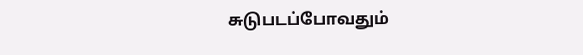சுடுபடப்போவதும்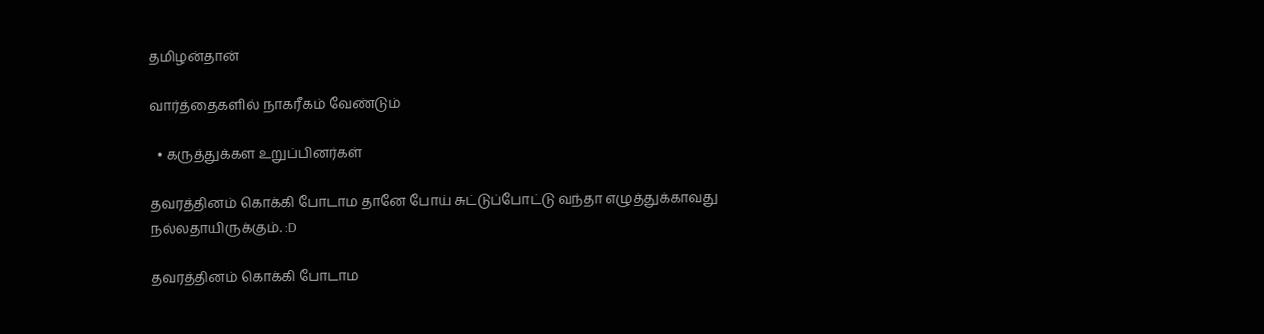தமிழன்தான்

வார்த்தைகளில் நாகரீகம் வேண்டும்

  • கருத்துக்கள உறுப்பினர்கள்

தவரத்தினம் கொக்கி போடாம தானே போய் சுட்டுப்போட்டு வந்தா எழுத்துக்காவது நல்லதாயிருக்கும். :D

தவரத்தினம் கொக்கி போடாம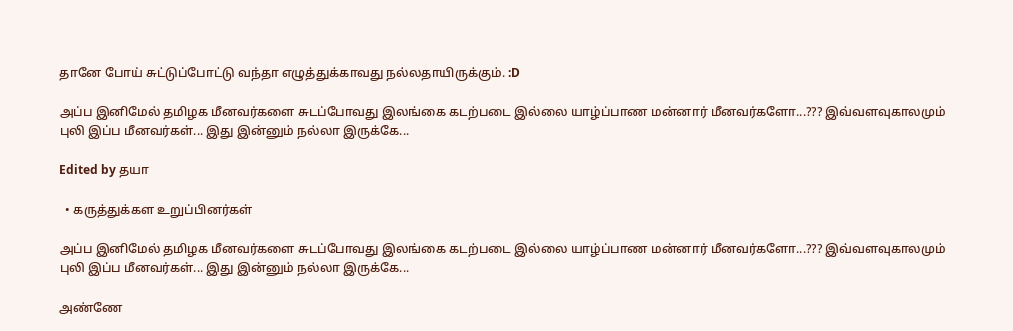தானே போய் சுட்டுப்போட்டு வந்தா எழுத்துக்காவது நல்லதாயிருக்கும். :D

அப்ப இனிமேல் தமிழக மீனவர்களை சுடப்போவது இலங்கை கடற்படை இல்லை யாழ்ப்பாண மன்னார் மீனவர்களோ...??? இவ்வளவுகாலமும் புலி இப்ப மீனவர்கள்... இது இன்னும் நல்லா இருக்கே...

Edited by தயா

  • கருத்துக்கள உறுப்பினர்கள்

அப்ப இனிமேல் தமிழக மீனவர்களை சுடப்போவது இலங்கை கடற்படை இல்லை யாழ்ப்பாண மன்னார் மீனவர்களோ...??? இவ்வளவுகாலமும் புலி இப்ப மீனவர்கள்... இது இன்னும் நல்லா இருக்கே...

அண்ணே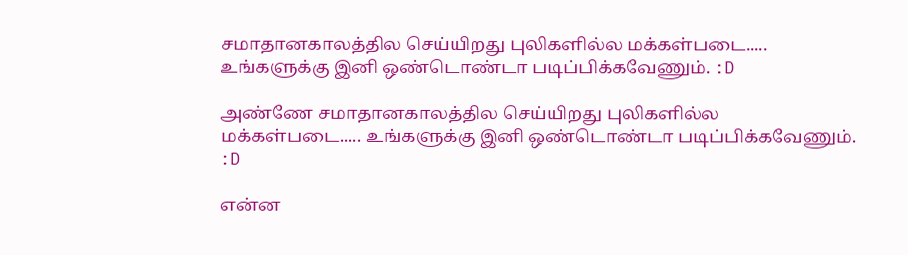சமாதானகாலத்தில செய்யிறது புலிகளில்ல மக்கள்படை..... உங்களுக்கு இனி ஒண்டொண்டா படிப்பிக்கவேணும். :D

அண்ணே சமாதானகாலத்தில செய்யிறது புலிகளில்ல மக்கள்படை..... உங்களுக்கு இனி ஒண்டொண்டா படிப்பிக்கவேணும். :D

என்ன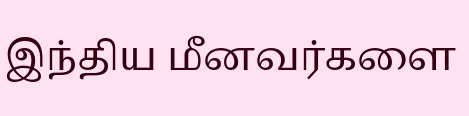இந்திய மீனவர்களை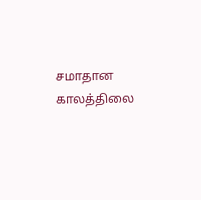சமாதான காலத்திலை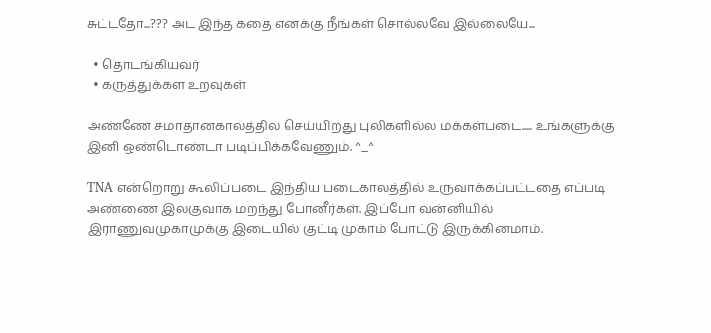சுட்டதோ...??? அட இந்த கதை எனக்கு நீங்கள் சொல்லவே இல்லையே...

  • தொடங்கியவர்
  • கருத்துக்கள உறவுகள்

அண்ணே சமாதானகாலத்தில செய்யிறது புலிகளில்ல மக்கள்படை..... உங்களுக்கு இனி ஒண்டொண்டா படிப்பிக்கவேணும். ^_^

TNA என்றொறு கூலிப்படை இந்திய படைகாலத்தில் உருவாக்கப்பட்டதை எப்படி அண்ணை இலகுவாக மறந்து போனீர்கள். இப்போ வன்னியில் இராணுவமுகாமுக்கு இடையில் குட்டி முகாம் போட்டு இருக்கினமாம்.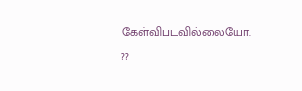கேள்விபடவில்லையோ. ??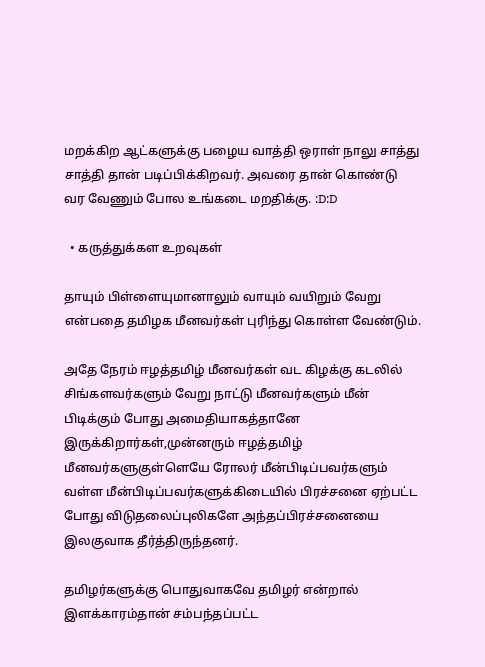மறக்கிற ஆட்களுக்கு பழைய வாத்தி ஒராள் நாலு சாத்து சாத்தி தான் படிப்பிக்கிறவர். அவரை தான் கொண்டு வர வேணும் போல உங்கடை மறதிக்கு. :D:D

  • கருத்துக்கள உறவுகள்

தாயும் பிள்ளையுமானாலும் வாயும் வயிறும் வேறு என்பதை தமிழக மீனவர்கள் புரிந்து கொள்ள வேண்டும்.

அதே நேரம் ஈழத்தமிழ் மீனவர்கள் வட கிழக்கு கடலில் சிங்களவர்களும் வேறு நாட்டு மீனவர்களும் மீன் பிடிக்கும் போது அமைதியாகத்தானே இருக்கிறார்கள்,முன்னரும் ஈழத்தமிழ் மீனவர்களுகுள்ளெயே ரோலர் மீன்பிடிப்பவர்களும் வள்ள மீன்பிடிப்பவர்களுக்கிடையில் பிரச்சனை ஏற்பட்ட போது விடுதலைப்புலிகளே அந்தப்பிரச்சனையை இலகுவாக தீர்த்திருந்தனர்.

தமிழர்களுக்கு பொதுவாகவே தமிழர் என்றால் இளக்காரம்தான் சம்பந்தப்பட்ட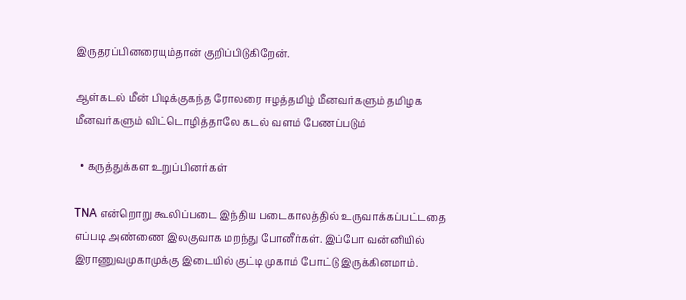இருதரப்பினரையும்தான் குறிப்பிடுகிறேன்.

ஆள்கடல் மீன் பிடிக்குகந்த ரோலரை ஈழத்தமிழ் மீனவர்களும் தமிழக மீனவர்களும் விட்டொழித்தாலே கடல் வளம் பேணப்படும்

  • கருத்துக்கள உறுப்பினர்கள்

TNA என்றொறு கூலிப்படை இந்திய படைகாலத்தில் உருவாக்கப்பட்டதை எப்படி அண்ணை இலகுவாக மறந்து போனீர்கள். இப்போ வன்னியில் இராணுவமுகாமுக்கு இடையில் குட்டி முகாம் போட்டு இருக்கினமாம்.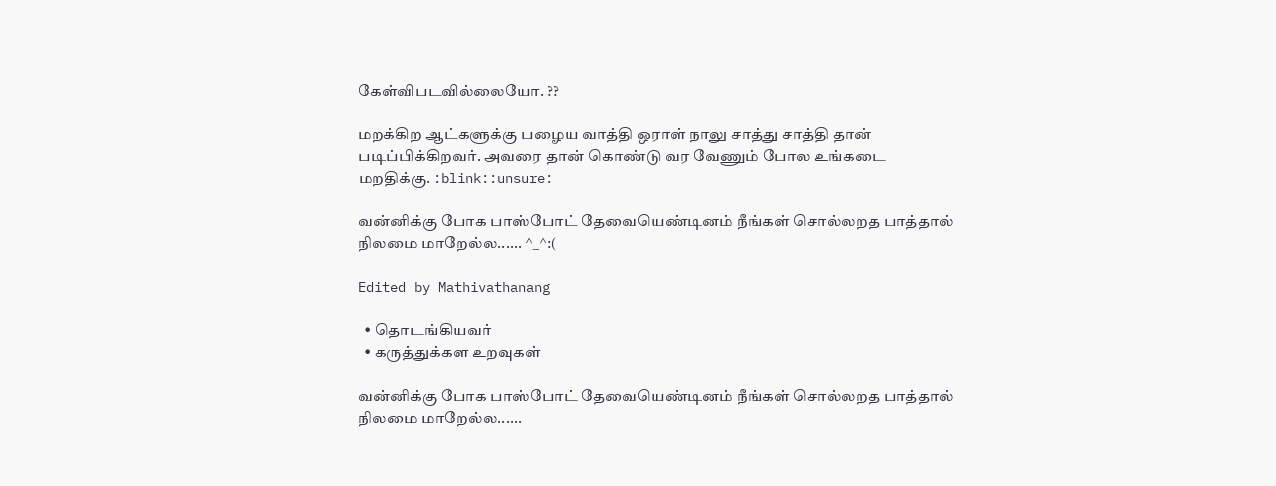கேள்விபடவில்லையோ. ??

மறக்கிற ஆட்களுக்கு பழைய வாத்தி ஒராள் நாலு சாத்து சாத்தி தான் படிப்பிக்கிறவர். அவரை தான் கொண்டு வர வேணும் போல உங்கடை மறதிக்கு. :blink::unsure:

வன்னிக்கு போக பாஸ்போட் தேவையெண்டினம் நீங்கள் சொல்லறத பாத்தால் நிலமை மாறேல்ல...... ^_^:(

Edited by Mathivathanang

  • தொடங்கியவர்
  • கருத்துக்கள உறவுகள்

வன்னிக்கு போக பாஸ்போட் தேவையெண்டினம் நீங்கள் சொல்லறத பாத்தால் நிலமை மாறேல்ல......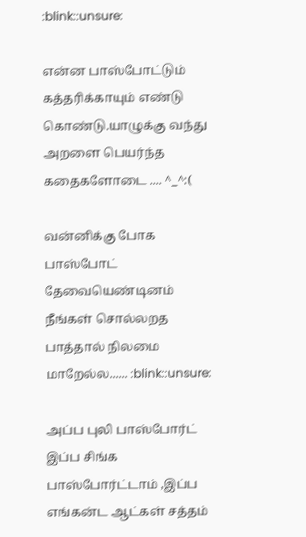:blink::unsure:

என்ன பாஸ்போட்டும் கத்தரிக்காயும் எண்டு கொண்டு.யாழுக்கு வந்து அறளை பெயர்ந்த கதைகளோடை .... ^_^:(

வன்னிக்கு போக பாஸ்போட் தேவையெண்டினம் நீங்கள் சொல்லறத பாத்தால் நிலமை மாறேல்ல...... :blink::unsure:

அப்ப புலி பாஸ்போர்ட் இப்ப சிங்க பாஸ்போர்ட்டாம் ,இப்ப எங்கன்ட ஆட்கள் சத்தம்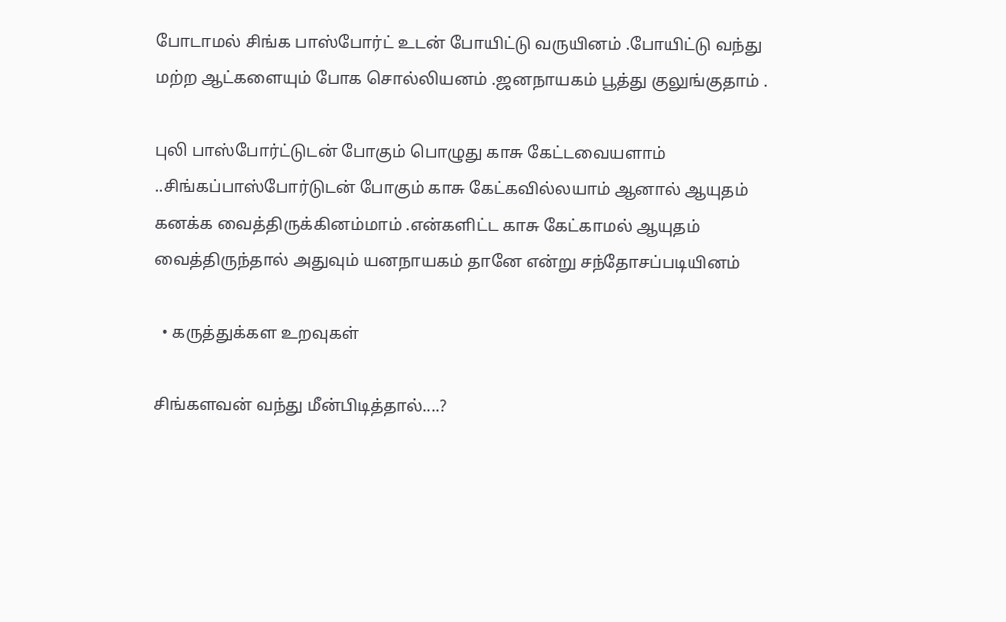போடாமல் சிங்க பாஸ்போர்ட் உடன் போயிட்டு வருயினம் .போயிட்டு வந்து மற்ற ஆட்களையும் போக சொல்லியனம் .ஜனநாயகம் பூத்து குலுங்குதாம் .

புலி பாஸ்போர்ட்டுடன் போகும் பொழுது காசு கேட்டவையளாம் ..சிங்கப்பாஸ்போர்டுடன் போகும் காசு கேட்கவில்லயாம் ஆனால் ஆயுதம் கனக்க வைத்திருக்கினம்மாம் .என்களிட்ட காசு கேட்காமல் ஆயுதம் வைத்திருந்தால் அதுவும் யனநாயகம் தானே என்று சந்தோசப்படியினம்

  • கருத்துக்கள உறவுகள்

சிங்களவன் வந்து மீன்பிடித்தால்....?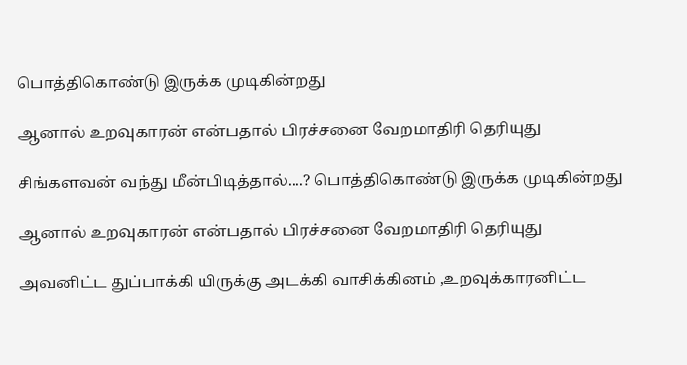பொத்திகொண்டு இருக்க முடிகின்றது

ஆனால் உறவுகாரன் என்பதால் பிரச்சனை வேறமாதிரி தெரியுது

சிங்களவன் வந்து மீன்பிடித்தால்....? பொத்திகொண்டு இருக்க முடிகின்றது

ஆனால் உறவுகாரன் என்பதால் பிரச்சனை வேறமாதிரி தெரியுது

அவனிட்ட துப்பாக்கி யிருக்கு அடக்கி வாசிக்கினம் ,உறவுக்காரனிட்ட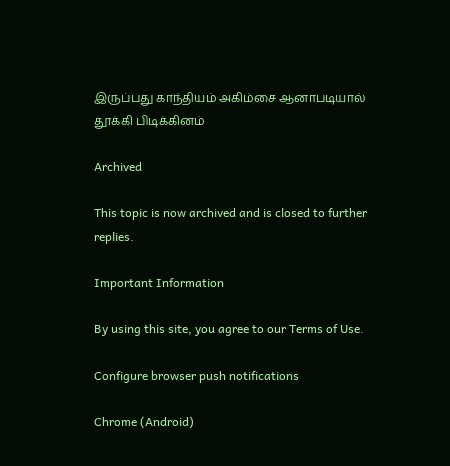இருப்பது காந்தியம் அகிம்சை ஆனாபடியால் தூக்கி பிடிக்கினம்

Archived

This topic is now archived and is closed to further replies.

Important Information

By using this site, you agree to our Terms of Use.

Configure browser push notifications

Chrome (Android)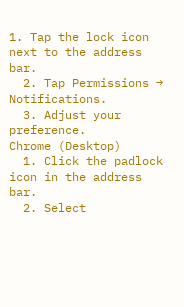1. Tap the lock icon next to the address bar.
  2. Tap Permissions → Notifications.
  3. Adjust your preference.
Chrome (Desktop)
  1. Click the padlock icon in the address bar.
  2. Select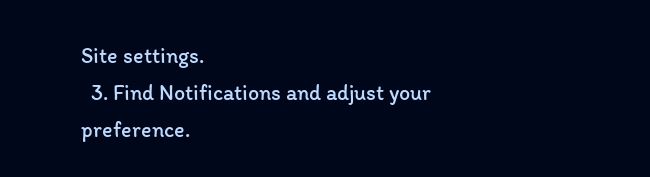Site settings.
  3. Find Notifications and adjust your preference.